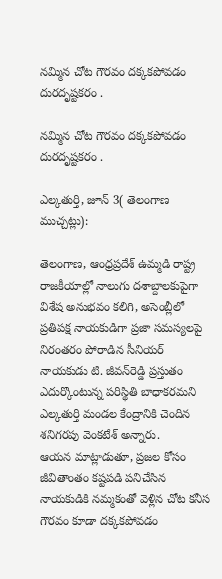నమ్మిన చోట గౌరవం దక్కకపోవడం దురదృష్టకరం .

నమ్మిన చోట గౌరవం దక్కకపోవడం దురదృష్టకరం .

ఎల్కతుర్తి, జూన్ 3( తెలంగాణ ముచ్చట్లు):

తెలంగాణ, ఆంధ్రప్రదేశ్ ఉమ్మడి రాష్ట్ర రాజకీయాల్లో నాలుగు దశాబ్దాలకుపైగా విశేష అనుభవం కలిగి, అసెంబ్లీలో ప్రతిపక్ష నాయకుడిగా ప్రజా సమస్యలపై నిరంతరం పోరాడిన సీనియర్ నాయకుడు టి. జీవన్‌రెడ్డి ప్రస్తుతం ఎదుర్కొంటున్న పరిస్థితి బాధాకరమని ఎల్కతుర్తి మండల కేంద్రానికి చెందిన శనిగరపు వెంకటేశ్ అన్నారు.
ఆయన మాట్లాడుతూ, ప్రజల కోసం జీవితాంతం కష్టపడి పనిచేసిన నాయకుడికి నమ్మకంతో వెళ్లిన చోట కనీస గౌరవం కూడా దక్కకపోవడం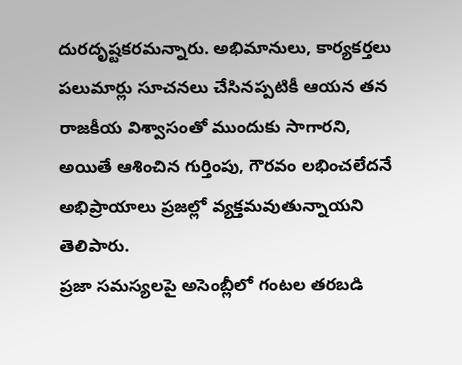దురదృష్టకరమన్నారు. అభిమానులు, కార్యకర్తలు పలుమార్లు సూచనలు చేసినప్పటికీ ఆయన తన రాజకీయ విశ్వాసంతో ముందుకు సాగారని, అయితే ఆశించిన గుర్తింపు, గౌరవం లభించలేదనే అభిప్రాయాలు ప్రజల్లో వ్యక్తమవుతున్నాయని తెలిపారు.
ప్రజా సమస్యలపై అసెంబ్లీలో గంటల తరబడి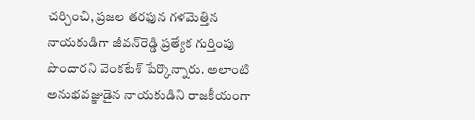చర్చించి, ప్రజల తరఫున గళమెత్తిన నాయకుడిగా జీవన్‌రెడ్డి ప్రత్యేక గుర్తింపు పొందారని వెంకటేశ్ పేర్కొన్నారు. అలాంటి అనుభవజ్ఞుడైన నాయకుడిని రాజకీయంగా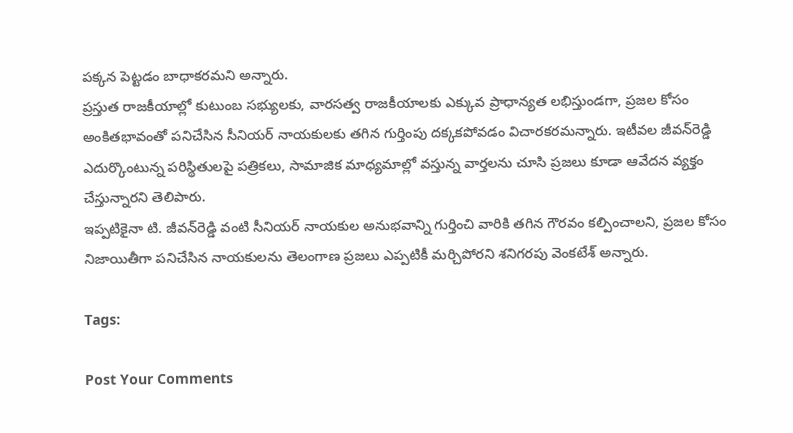పక్కన పెట్టడం బాధాకరమని అన్నారు.
ప్రస్తుత రాజకీయాల్లో కుటుంబ సభ్యులకు, వారసత్వ రాజకీయాలకు ఎక్కువ ప్రాధాన్యత లభిస్తుండగా, ప్రజల కోసం అంకితభావంతో పనిచేసిన సీనియర్ నాయకులకు తగిన గుర్తింపు దక్కకపోవడం విచారకరమన్నారు. ఇటీవల జీవన్‌రెడ్డి ఎదుర్కొంటున్న పరిస్థితులపై పత్రికలు, సామాజిక మాధ్యమాల్లో వస్తున్న వార్తలను చూసి ప్రజలు కూడా ఆవేదన వ్యక్తం చేస్తున్నారని తెలిపారు.
ఇప్పటికైనా టి. జీవన్‌రెడ్డి వంటి సీనియర్ నాయకుల అనుభవాన్ని గుర్తించి వారికి తగిన గౌరవం కల్పించాలని, ప్రజల కోసం నిజాయితీగా పనిచేసిన నాయకులను తెలంగాణ ప్రజలు ఎప్పటికీ మర్చిపోరని శనిగరపు వెంకటేశ్ అన్నారు.

Tags:

Post Your Comments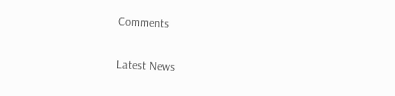Comments

Latest News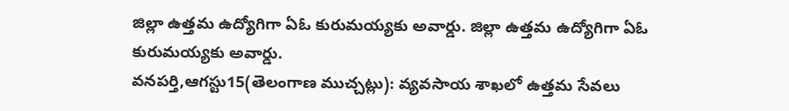జిల్లా ఉత్తమ ఉద్యోగిగా ఏఓ కురుమయ్యకు అవార్డు. జిల్లా ఉత్తమ ఉద్యోగిగా ఏఓ కురుమయ్యకు అవార్డు.
వనపర్తి,ఆగస్టు15(తెలంగాణ ముచ్చట్లు): వ్యవసాయ శాఖలో ఉత్తమ సేవలు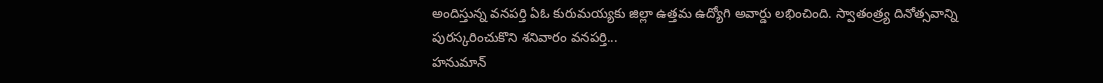అందిస్తున్న వనపర్తి ఏఓ కురుమయ్యకు జిల్లా ఉత్తమ ఉద్యోగి అవార్డు లభించింది. స్వాతంత్ర్య దినోత్సవాన్ని పురస్కరించుకొని శనివారం వనపర్తి...
హనుమాన్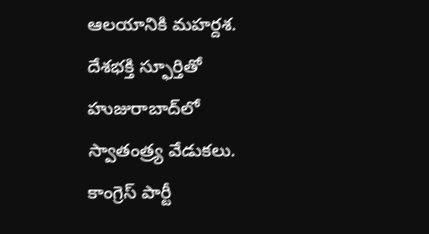ఆలయానికి మహర్దశ.
దేశభక్తి స్ఫూర్తితో హుజురాబాద్‌లో స్వాతంత్ర్య వేడుకలు.
కాంగ్రెస్ పార్టీ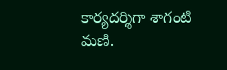కార్యదర్శిగా శాగంటి మణి.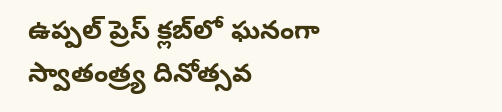ఉప్పల్ ప్రెస్ క్లబ్‌లో ఘనంగా స్వాతంత్ర్య దినోత్సవ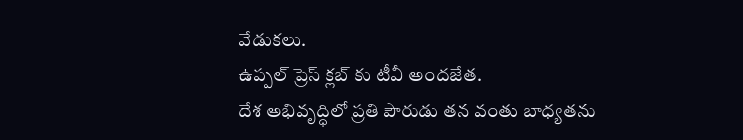వేడుకలు.
ఉప్పల్ ప్రెస్ క్లబ్‌ కు టీవీ అందజేత.
దేశ అభివృద్ధిలో ప్రతి పౌరుడు తన వంతు బాధ్యతను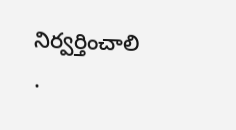నిర్వర్తించాలి .